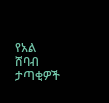የአል ሸባብ ታጣቂዎች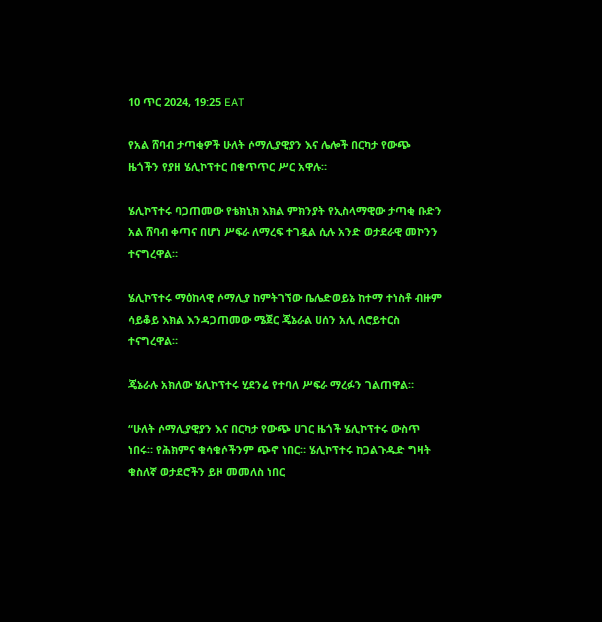10 ጥር 2024, 19:25 EAT

የአል ሸባብ ታጣቂዎች ሁለት ሶማሊያዊያን እና ሌሎች በርካታ የውጭ ዜጎችን የያዘ ሄሊኮፕተር በቁጥጥር ሥር አዋሉ።

ሄሊኮፕተሩ ባጋጠመው የቴክኒክ እክል ምክንያት የኢስላማዊው ታጣቂ ቡድን አል ሸባብ ቀጣና በሆነ ሥፍራ ለማረፍ ተገዷል ሲሉ አንድ ወታደራዊ መኮንን ተናግረዋል።

ሄሊኮፕተሩ ማዕከላዊ ሶማሊያ ከምትገኘው ቤሌድወይኔ ከተማ ተነስቶ ብዙም ሳይቆይ እክል እንዳጋጠመው ሜጀር ጄኔራል ሀሰን አሊ ለሮይተርስ ተናግረዋል።

ጄኔራሉ አክለው ሄሊኮፕተሩ ሂደንሬ የተባለ ሥፍራ ማረፉን ገልጠዋል።

“ሁለት ሶማሊያዊያን እና በርካታ የውጭ ሀገር ዜጎች ሄሊኮፕተሩ ውስጥ ነበሩ። የሕክምና ቁሳቁሶችንም ጭኖ ነበር። ሄሊኮፕተሩ ከጋልጉዱድ ግዛት ቁስለኛ ወታደሮችን ይዞ መመለስ ነበር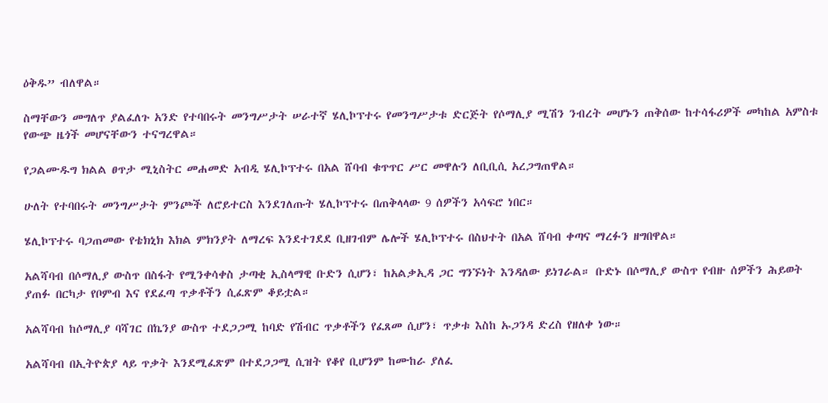ዕቅዱ” ብለዋል።

ስማቸውን መግለጥ ያልፈለጉ አንድ የተባበሩት መንግሥታት ሠራተኛ ሄሊኮፕተሩ የመንግሥታቱ ድርጅት የሶማሊያ ሚሽን ንብረት መሆኑን ጠቅሰው ከተሳፋሪዎች መካከል አምስቱ የውጭ ዜጎች መሆናቸውን ተናግረዋል።

የጋልሙዱግ ክልል ፀጥታ ሚኒስትር መሐመድ አብዲ ሄሊኮፕተሩ በአል ሸባብ ቁጥጥር ሥር መዋሉን ለቢቢሲ አረጋግጠዋል።

ሁለት የተባበሩት መንግሥታት ምንጮች ለሮይተርስ እንደገለጡት ሄሊኮፕተሩ በጠቅላላው 9 ሰዎችን አሳፍሮ ነበር።

ሄሊኮፕተሩ ባጋጠመው የቴክኒክ እክል ምክንያት ለማረፍ እንደተገደደ ቢዘገብም ሌሎች ሄሊኮፕተሩ በስህተት በአል ሸባብ ቀጣና ማረፉን ዘግበዋል።

አልሻባብ በሶማሊያ ውስጥ በስፋት የሚንቀሳቀስ ታጣቂ ኢስላማዊ ቡድን ሲሆን፣ ከአልቃኢዳ ጋር ግንኙነት እንዳለው ይነገራል። ቡድኑ በሶማሊያ ውስጥ የብዙ ሰዎችን ሕይወት ያጠፉ በርካታ የቦምብ እና የደፈጣ ጥቃቶችን ሲፈጽም ቆይቷል።

አልሻባብ ከሶማሊያ ባሻገር በኬንያ ውስጥ ተደጋጋሚ ከባድ የሽብር ጥቃቶችን የፈጸመ ሲሆን፣ ጥቃቱ እስከ ኡጋንዳ ድረስ የዘለቀ ነው።

አልሻባብ በኢትዮጵያ ላይ ጥቃት እንደሚፈጽም በተደጋጋሚ ሲዝት የቆየ ቢሆንም ከሙከራ ያለፈ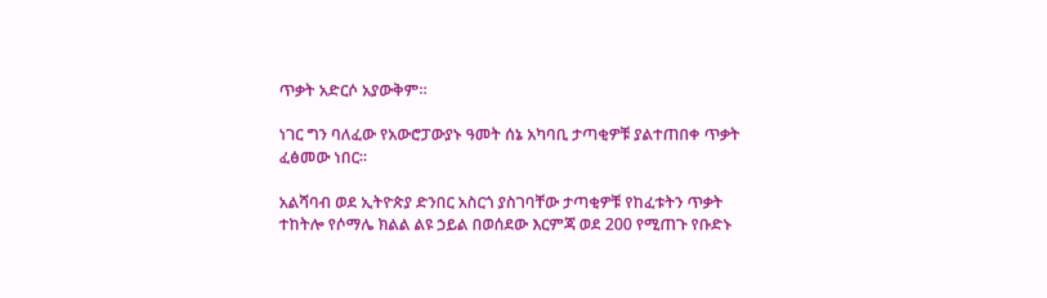ጥቃት አድርሶ አያውቅም።

ነገር ግን ባለፈው የአውሮፓውያኑ ዓመት ሰኔ አካባቢ ታጣቂዎቹ ያልተጠበቀ ጥቃት ፈፅመው ነበር።

አልሻባብ ወደ ኢትዮጵያ ድንበር አስርጎ ያስገባቸው ታጣቂዎቹ የከፈቱትን ጥቃት ተከትሎ የሶማሌ ክልል ልዩ ኃይል በወሰደው እርምጃ ወደ 200 የሚጠጉ የቡድኑ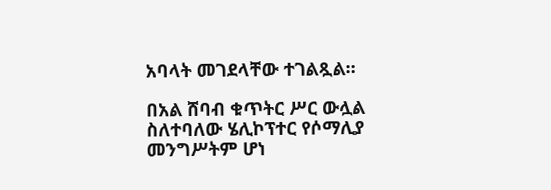አባላት መገደላቸው ተገልጿል።

በአል ሸባብ ቁጥትር ሥር ውሏል ስለተባለው ሄሊኮፕተር የሶማሊያ መንግሥትም ሆነ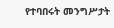የተባበሩት መንግሥታት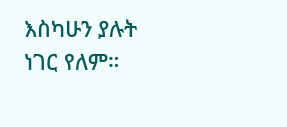እስካሁን ያሉት ነገር የለም።